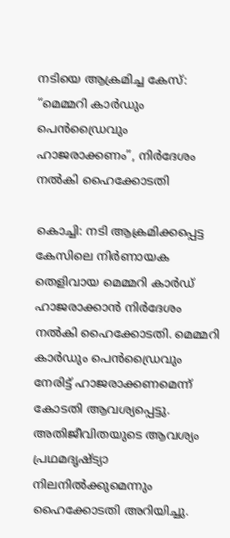നടിയെ ആക്രമിച്ച കേസ്: “മെമ്മറി കാർഡും പെൻഡ്രൈവും ഹാജരാക്കണം”, നിർദേശം നൽകി ഹൈക്കോടതി

കൊച്ചി: നടി ആക്രമിക്കപ്പെട്ട കേസിലെ നിർണായക തെളിവായ മെമ്മറി കാർഡ് ഹാജരാക്കാൻ നിർദേശം നൽകി ഹൈക്കോടതി. മെമ്മറി കാർഡും പെൻഡ്രൈവും നേരിട്ട് ഹാജരാക്കണമെന്ന് കോടതി ആവശ്യപ്പെട്ടു. അതിജീവിതയുടെ ആവശ്യം പ്രഥമദൃഷ്ട്യാ നിലനിൽക്കുമെന്നും ഹൈക്കോടതി അറിയിച്ചു.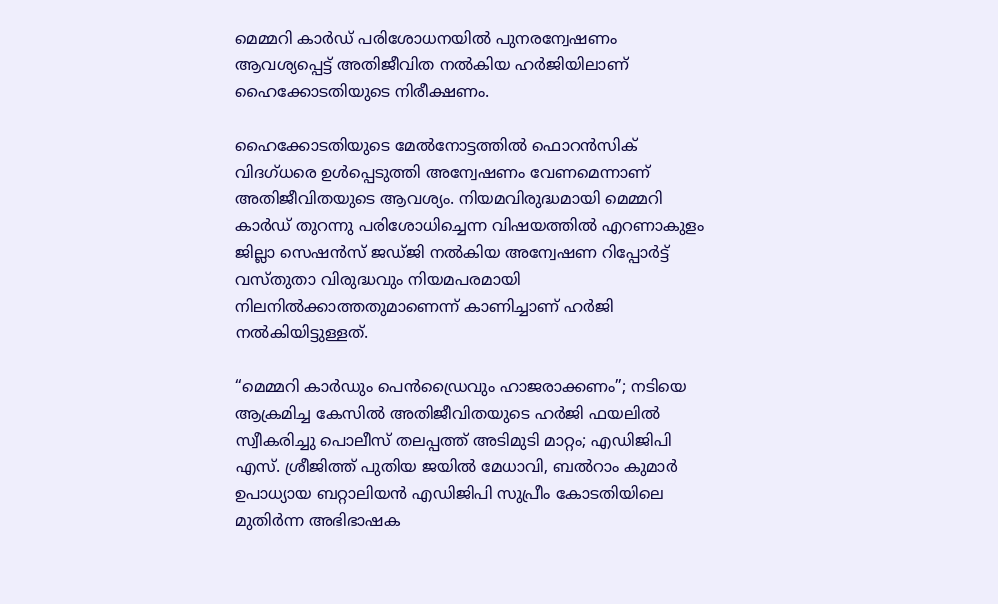മെമ്മറി കാർഡ് പരിശോധനയിൽ പുനരന്വേഷണം ആവശ്യപ്പെട്ട് അതിജീവിത നൽകിയ ഹർജിയിലാണ് ഹൈക്കോടതിയുടെ നിരീക്ഷണം.

ഹൈക്കോടതിയുടെ മേൽനോട്ടത്തിൽ ഫൊറൻസിക് വിദഗ്ധരെ ഉൾപ്പെടുത്തി അന്വേഷണം വേണമെന്നാണ് അതിജീവിതയുടെ ആവശ്യം. നിയമവിരുദ്ധമായി മെമ്മറി കാർഡ് തുറന്നു പരിശോധിച്ചെന്ന വിഷയത്തിൽ എറണാകുളം ജില്ലാ സെഷൻസ് ജഡ്ജി നൽകിയ അന്വേഷണ റിപ്പോർട്ട് വസ്തുതാ വിരുദ്ധവും നിയമപരമായി നിലനിൽക്കാത്തതുമാണെന്ന് കാണിച്ചാണ് ഹർജി നൽകിയിട്ടുള്ളത്.

“മെമ്മറി കാർഡും പെൻഡ്രൈവും ഹാജരാക്കണം”; നടിയെ ആക്രമിച്ച കേസിൽ അതിജീവിതയുടെ ഹർജി ഫയലിൽ സ്വീകരിച്ചു പൊലീസ് തലപ്പത്ത് അടിമുടി മാറ്റം; എഡിജിപി എസ്. ശ്രീജിത്ത് പുതിയ ജയിൽ മേധാവി, ബൽറാം കുമാർ ഉപാധ്യായ ബറ്റാലിയൻ എഡിജിപി സുപ്രീം കോടതിയിലെ മുതിർന്ന അഭിഭാഷക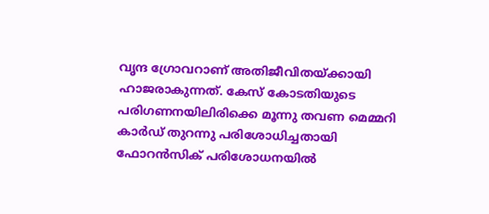വൃന്ദ ഗ്രോവറാണ് അതിജീവിതയ്ക്കായി ഹാജരാകുന്നത്. കേസ് കോടതിയുടെ പരിഗണനയിലിരിക്കെ മൂന്നു തവണ മെമ്മറി കാർഡ് തുറന്നു പരിശോധിച്ചതായി ഫോറൻസിക് പരിശോധനയിൽ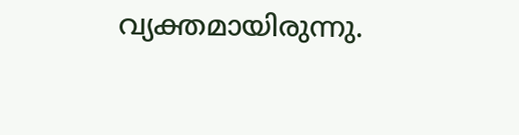വ്യക്തമായിരുന്നു.